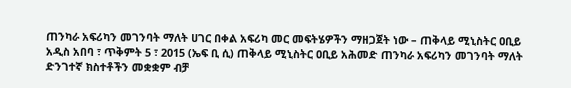ጠንካራ አፍሪካን መገንባት ማለት ሀገር በቀል አፍሪካ መር መፍትሄዎችን ማዘጋጀት ነው – ጠቅላይ ሚኒስትር ዐቢይ
አዲስ አበባ ፣ ጥቅምት 5 ፣ 2015 (ኤፍ ቢ ሲ) ጠቅላይ ሚኒስትር ዐቢይ አሕመድ ጠንካራ አፍሪካን መገንባት ማለት ድንገተኛ ክስተቶችን መቋቋም ብቻ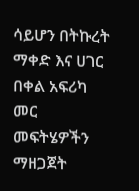ሳይሆን በትኩረት ማቀድ እና ሀገር በቀል አፍሪካ መር መፍትሄዎችን ማዘጋጀት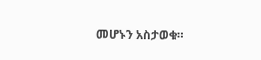መሆኑን አስታወቁ።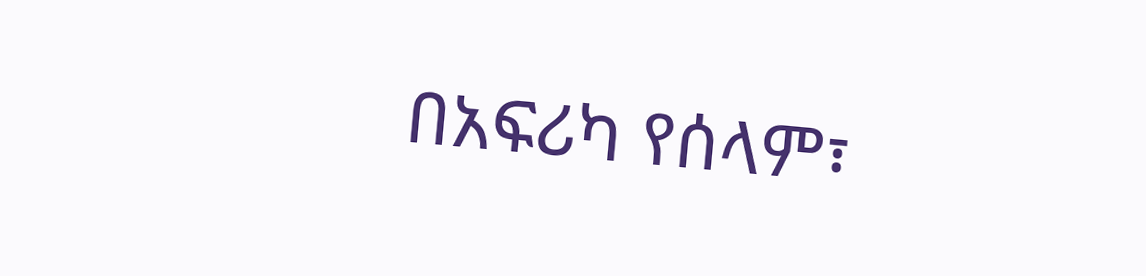በአፍሪካ የሰላም፣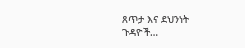ጸጥታ እና ደህንነት ጉዳዮች…